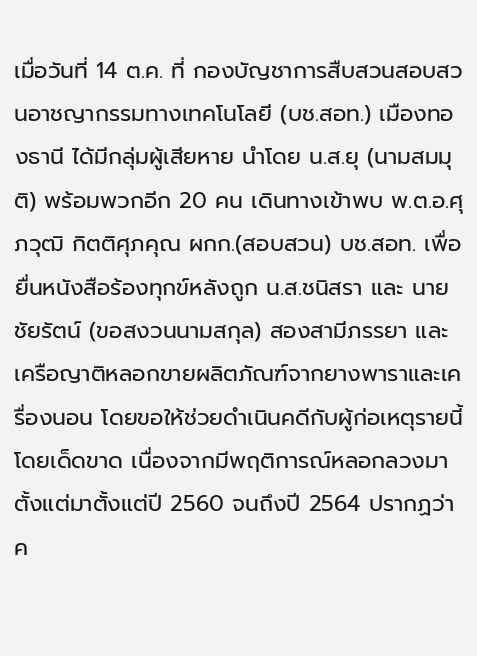เมื่อวันที่ 14 ต.ค. ที่ กองบัญชาการสืบสวนสอบสวนอาชญากรรมทางเทคโนโลยี (บช.สอท.) เมืองทองธานี ได้มีกลุ่มผู้เสียหาย นำโดย น.ส.ยุ (นามสมมุติ) พร้อมพวกอีก 20 คน เดินทางเข้าพบ พ.ต.อ.ศุภวุฒิ กิตติศุภคุณ ผกก.(สอบสวน) บช.สอท. เพื่อยื่นหนังสือร้องทุกข์หลังถูก น.ส.ชนิสรา และ นายชัยรัตน์ (ขอสงวนนามสกุล) สองสามีภรรยา และเครือญาติหลอกขายผลิตภัณฑ์จากยางพาราและเครื่องนอน โดยขอให้ช่วยดำเนินคดีกับผู้ก่อเหตุรายนี้โดยเด็ดขาด เนื่องจากมีพฤติการณ์หลอกลวงมาตั้งแต่มาตั้งแต่ปี 2560 จนถึงปี 2564 ปรากฏว่าค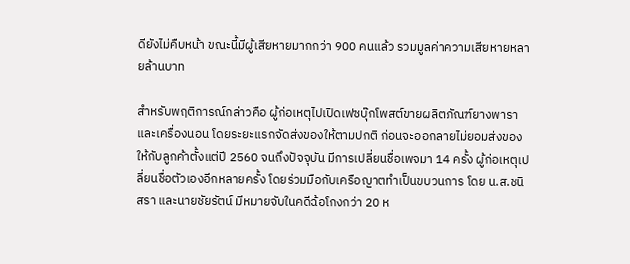ดียังไม่คืบหน้า ขณะนี้มีผู้เสียหายมากกว่า 900 คนแล้ว รวมมูลค่าความเสียหายหลายล้านบาท

สำหรับพฤติการณ์กล่าวคือ ผู้ก่อเหตุไปเปิดเฟซบุ๊กโพสต์ขายผลิตภัณฑ์ยางพาราและเครื่องนอน โดยระยะแรกจัดส่งของให้ตามปกติ ก่อนจะออกลายไม่ยอมส่งของให้กับลูกค้าตั้งแต่ปี 2560 จนถึงปัจจุบัน มีการเปลี่ยนชื่อเพจมา 14 ครั้ง ผู้ก่อเหตุเปลี่ยนชื่อตัวเองอีกหลายครั้ง โดยร่วมมือกับเครือญาตทำเป็นขบวนการ โดย น.ส.ชนิสรา และนายชัยรัตน์ มีหมายจับในคดีฉ้อโกงกว่า 20 ห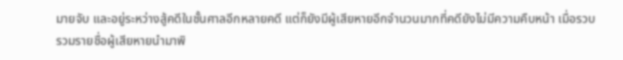มายจับ และอยู่ระหว่างสู้คดีในชั้นศาลอีกหลายคดี แต่ก็ยังมีผู้เสียหายอีกจำนวนมากที่คดียังไม่มีความคืบหน้า เมื่อรวบรวมรายชื่อผู้เสียหายนำมาพิ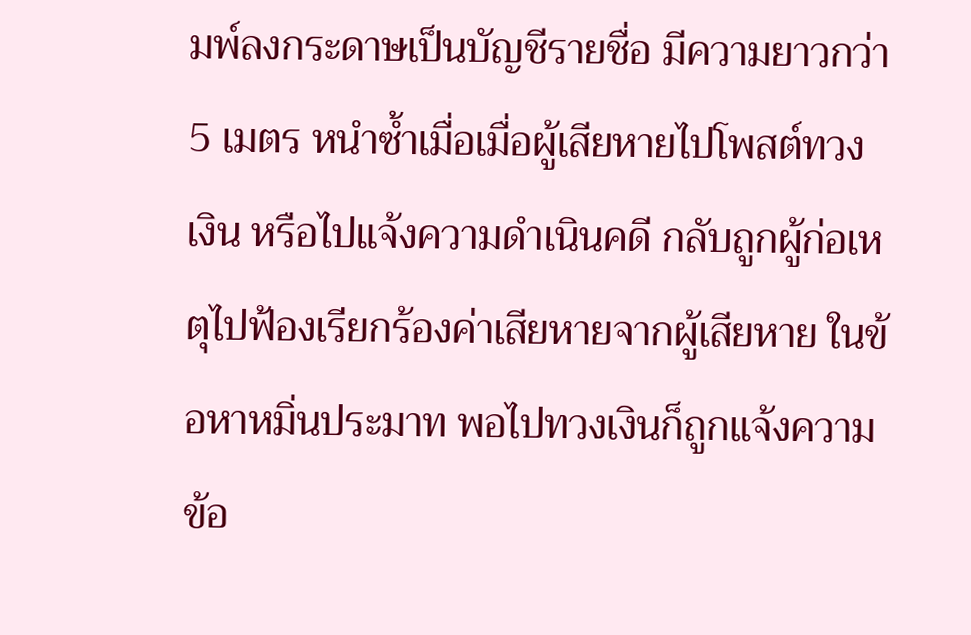มพ์ลงกระดาษเป็นบัญชีรายชื่อ มีความยาวกว่า 5 เมตร หนำซ้ำเมื่อเมื่อผู้เสียหายไปโพสต์ทวงเงิน หรือไปแจ้งความดำเนินคดี กลับถูกผู้ก่อเหตุไปฟ้องเรียกร้องค่าเสียหายจากผู้เสียหาย ในข้อหาหมิ่นประมาท พอไปทวงเงินก็ถูกแจ้งความข้อ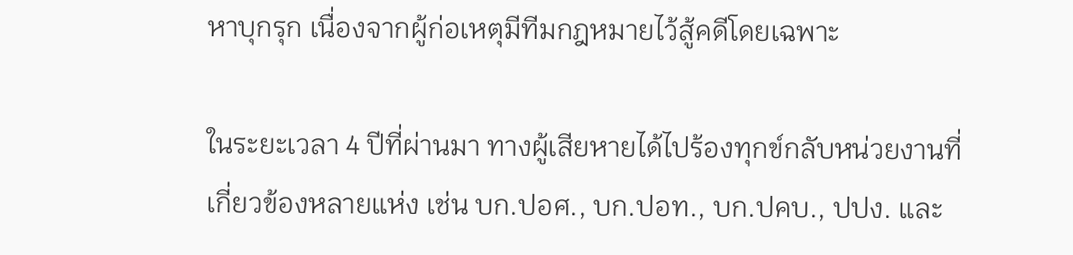หาบุกรุก เนื่องจากผู้ก่อเหตุมีทีมกฎหมายไว้สู้คดีโดยเฉพาะ

ในระยะเวลา 4 ปีที่ผ่านมา ทางผู้เสียหายได้ไปร้องทุกข์กลับหน่วยงานที่เกี่ยวข้องหลายแห่ง เช่น บก.ปอศ., บก.ปอท., บก.ปคบ., ปปง. และ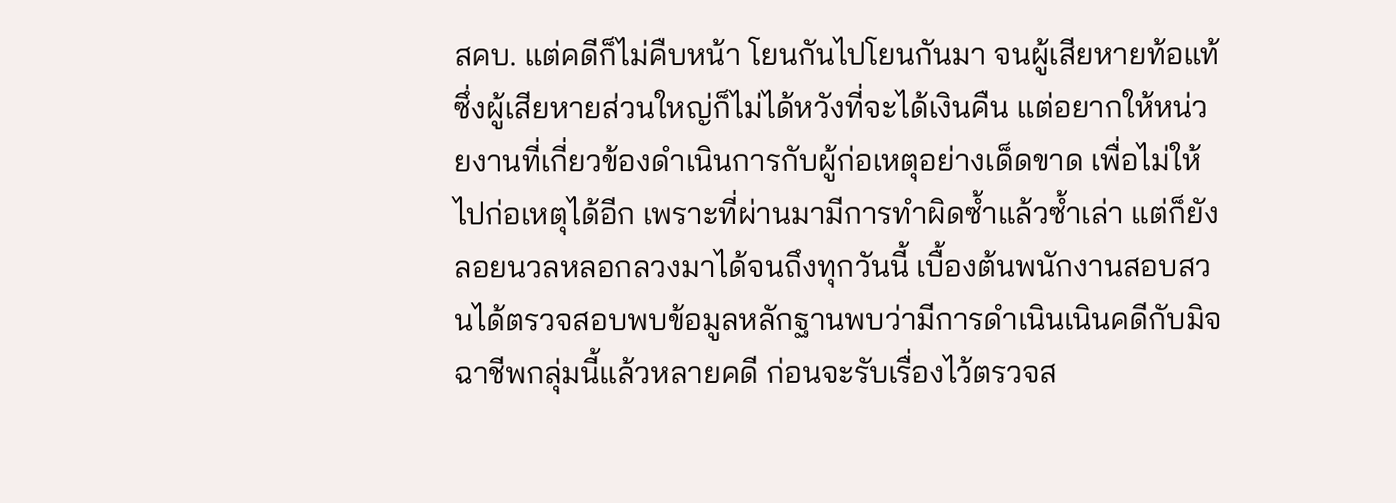สคบ. แต่คดีก็ไม่คืบหน้า โยนกันไปโยนกันมา จนผู้เสียหายท้อแท้ ซึ่งผู้เสียหายส่วนใหญ่ก็ไม่ได้หวังที่จะได้เงินคืน แต่อยากให้หน่วยงานที่เกี่ยวข้องดำเนินการกับผู้ก่อเหตุอย่างเด็ดขาด เพื่อไม่ให้ไปก่อเหตุได้อีก เพราะที่ผ่านมามีการทำผิดซ้ำแล้วซ้ำเล่า แต่ก็ยังลอยนวลหลอกลวงมาได้จนถึงทุกวันนี้ เบื้องต้นพนักงานสอบสวนได้ตรวจสอบพบข้อมูลหลักฐานพบว่ามีการดำเนินเนินคดีกับมิจฉาชีพกลุ่มนี้แล้วหลายคดี ก่อนจะรับเรื่องไว้ตรวจส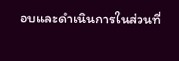อบและดำเนินการในส่วนที่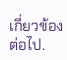เกี่ยวข้องต่อไป.